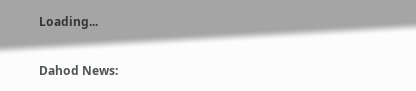Loading...

Dahod News: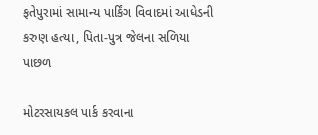ફતેપુરામાં સામાન્ય પાર્કિંગ વિવાદમાં આધેડની કરુણ હત્યા, પિતા-પુત્ર જેલના સળિયા પાછળ

મોટરસાયકલ પાર્ક કરવાના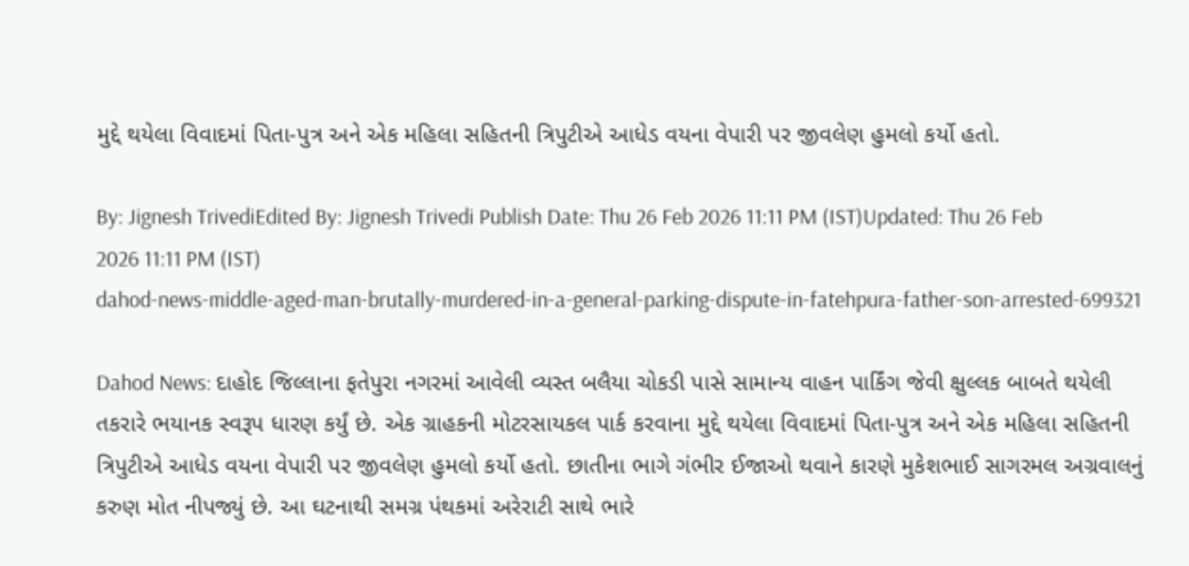મુદ્દે થયેલા વિવાદમાં પિતા-પુત્ર અને એક મહિલા સહિતની ત્રિપુટીએ આધેડ વયના વેપારી પર જીવલેણ હુમલો કર્યો હતો.

By: Jignesh TrivediEdited By: Jignesh Trivedi Publish Date: Thu 26 Feb 2026 11:11 PM (IST)Updated: Thu 26 Feb 2026 11:11 PM (IST)
dahod-news-middle-aged-man-brutally-murdered-in-a-general-parking-dispute-in-fatehpura-father-son-arrested-699321

Dahod News: દાહોદ જિલ્લાના ફતેપુરા નગરમાં આવેલી વ્યસ્ત બલૈયા ચોકડી પાસે સામાન્ય વાહન પાર્કિંગ જેવી ક્ષુલ્લક બાબતે થયેલી તકરારે ભયાનક સ્વરૂપ ધારણ કર્યું છે. એક ગ્રાહકની મોટરસાયકલ પાર્ક કરવાના મુદ્દે થયેલા વિવાદમાં પિતા-પુત્ર અને એક મહિલા સહિતની ત્રિપુટીએ આધેડ વયના વેપારી પર જીવલેણ હુમલો કર્યો હતો. છાતીના ભાગે ગંભીર ઈજાઓ થવાને કારણે મુકેશભાઈ સાગરમલ અગ્રવાલનું કરુણ મોત નીપજ્યું છે. આ ઘટનાથી સમગ્ર પંથકમાં અરેરાટી સાથે ભારે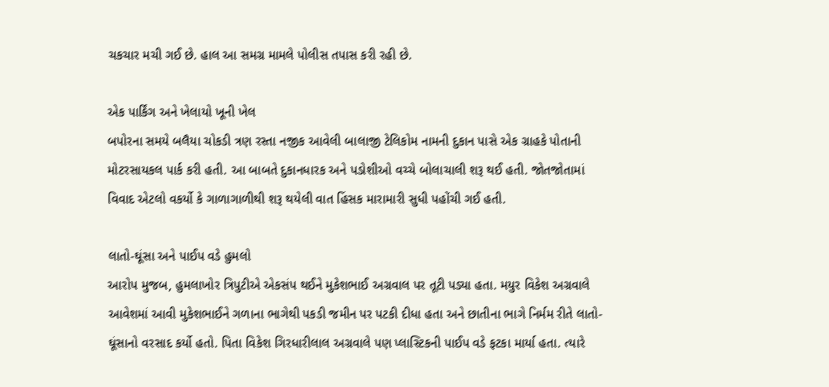ચકચાર મચી ગઈ છે. હાલ આ સમગ્ર મામલે પોલીસ તપાસ કરી રહી છે.

એક પાર્કિંગ અને ખેલાયો ખૂની ખેલ
બપોરના સમયે બલૈયા ચોકડી ત્રણ રસ્તા નજીક આવેલી બાલાજી ટેલિકોમ નામની દુકાન પાસે એક ગ્રાહકે પોતાની મોટરસાયકલ પાર્ક કરી હતી. આ બાબતે દુકાનધારક અને પડોશીઓ વચ્ચે બોલાચાલી શરૂ થઈ હતી. જોતજોતામાં વિવાદ એટલો વકર્યો કે ગાળાગાળીથી શરૂ થયેલી વાત હિંસક મારામારી સુધી પહોંચી ગઈ હતી.

લાતો-ઘૂંસા અને પાઈપ વડે હુમલો
આરોપ મુજબ, હુમલાખોર ત્રિપુટીએ એકસંપ થઈને મુકેશભાઈ અગ્રવાલ પર તૂટી પડ્યા હતા. મયુર વિકેશ અગ્રવાલે આવેશમાં આવી મુકેશભાઈને ગળાના ભાગેથી પકડી જમીન પર પટકી દીધા હતા અને છાતીના ભાગે નિર્મમ રીતે લાતો-ઘૂંસાનો વરસાદ કર્યો હતો. પિતા વિકેશ ગિરધારીલાલ અગ્રવાલે પણ પ્લાસ્ટિકની પાઈપ વડે ફટકા માર્યા હતા. ત્યારે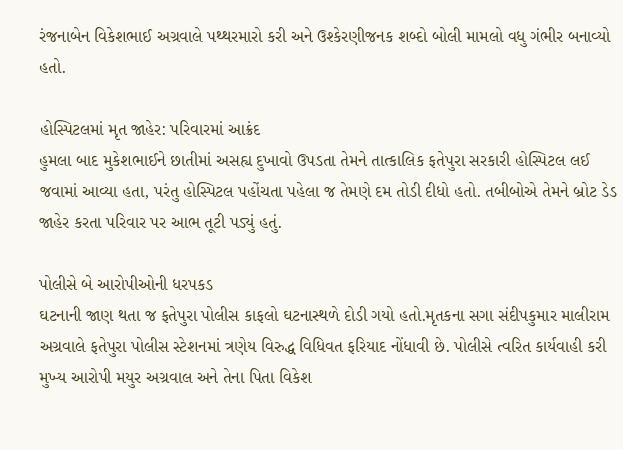રંજનાબેન વિકેશભાઈ અગ્રવાલે પથ્થરમારો કરી અને ઉશ્કેરણીજનક શબ્દો બોલી મામલો વધુ ગંભીર બનાવ્યો હતો.

હોસ્પિટલમાં મૃત જાહેર: પરિવારમાં આક્રંદ
હુમલા બાદ મુકેશભાઈને છાતીમાં અસહ્ય દુખાવો ઉપડતા તેમને તાત્કાલિક ફતેપુરા સરકારી હોસ્પિટલ લઈ જવામાં આવ્યા હતા, પરંતુ હોસ્પિટલ પહોંચતા પહેલા જ તેમણે દમ તોડી દીધો હતો. તબીબોએ તેમને બ્રોટ ડેડ જાહેર કરતા પરિવાર પર આભ તૂટી પડ્યું હતું.

પોલીસે બે આરોપીઓની ધરપકડ
ઘટનાની જાણ થતા જ ફતેપુરા પોલીસ કાફલો ઘટનાસ્થળે દોડી ગયો હતો.મૃતકના સગા સંદીપકુમાર માલીરામ અગ્રવાલે ફતેપુરા પોલીસ સ્ટેશનમાં ત્રણેય વિરુદ્ધ વિધિવત ફરિયાદ નોંધાવી છે. પોલીસે ત્વરિત કાર્યવાહી કરી મુખ્ય આરોપી મયુર અગ્રવાલ અને તેના પિતા વિકેશ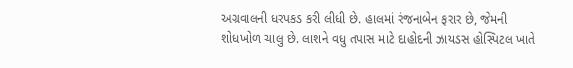અગ્રવાલની ધરપકડ કરી લીધી છે. હાલમાં રંજનાબેન ફરાર છે, જેમની શોધખોળ ચાલુ છે. લાશને વધુ તપાસ માટે દાહોદની ઝાયડસ હોસ્પિટલ ખાતે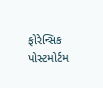ફોરેન્સિક પોસ્ટમોર્ટમ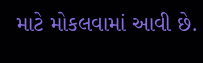માટે મોકલવામાં આવી છે.